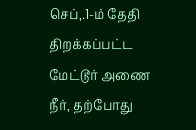செப்,.1-ம் தேதி திறக்கப்பட்ட மேட்டூர் அணை நீர், தற்போது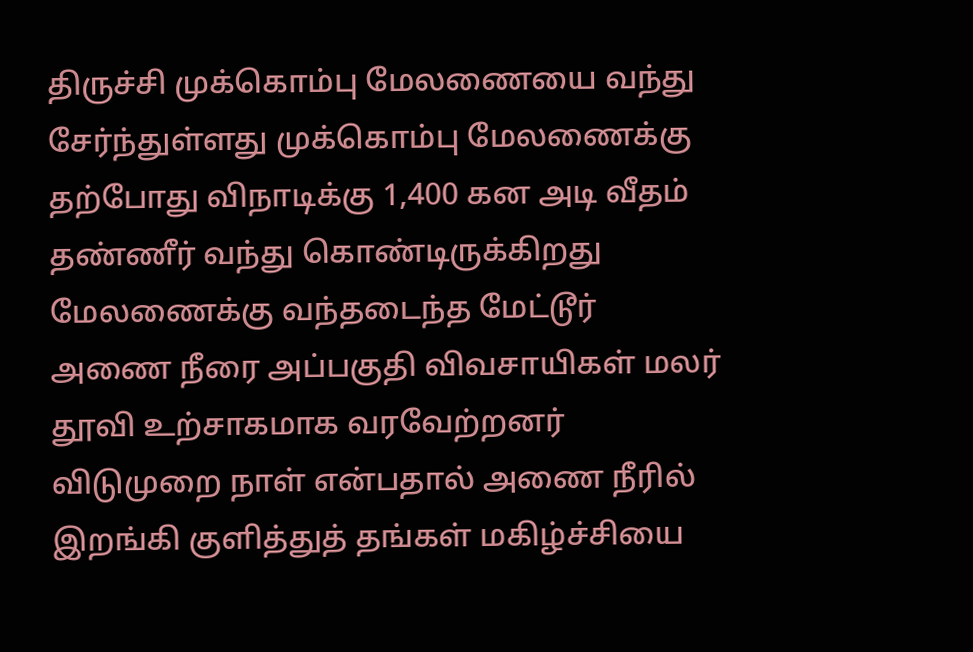திருச்சி முக்கொம்பு மேலணையை வந்து சேர்ந்துள்ளது முக்கொம்பு மேலணைக்கு தற்போது விநாடிக்கு 1,400 கன அடி வீதம் தண்ணீர் வந்து கொண்டிருக்கிறது மேலணைக்கு வந்தடைந்த மேட்டூர் அணை நீரை அப்பகுதி விவசாயிகள் மலர் தூவி உற்சாகமாக வரவேற்றனர் விடுமுறை நாள் என்பதால் அணை நீரில் இறங்கி குளித்துத் தங்கள் மகிழ்ச்சியை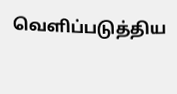வெளிப்படுத்திய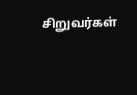சிறுவர்கள்